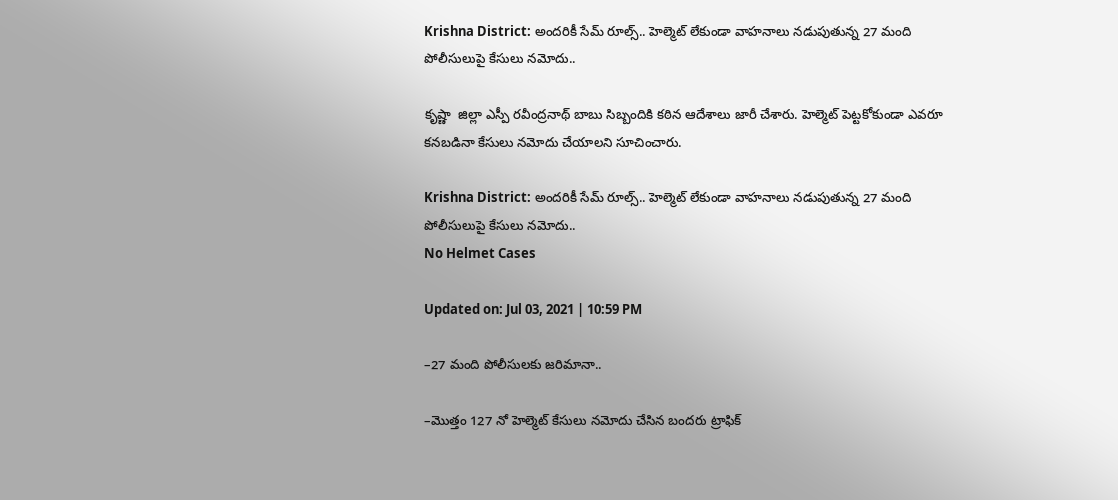Krishna District: అందరికీ సేమ్ రూల్స్.. హెల్మెట్ లేకుండా వాహనాలు నడుపుతున్న 27 మంది పోలీసులుపై కేసులు నమోదు..

కృష్ణా  జిల్లా ఎస్పీ రవీంద్రనాథ్ బాబు సిబ్బందికి కఠిన ఆదేశాలు జారీ చేశారు. హెల్మెట్ పెట్టకోకుండా ఎవరూ కనబడినా కేసులు నమోదు చేయాలని సూచించారు.

Krishna District: అందరికీ సేమ్ రూల్స్.. హెల్మెట్ లేకుండా వాహనాలు నడుపుతున్న 27 మంది పోలీసులుపై కేసులు నమోదు..
No Helmet Cases

Updated on: Jul 03, 2021 | 10:59 PM

–27 మంది పోలీసులకు జరిమానా..

–మొత్తం 127 నో హెల్మెట్ కేసులు నమోదు చేసిన బందరు ట్రాఫిక్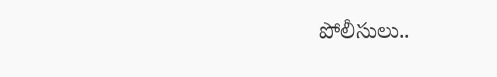పోలీసులు..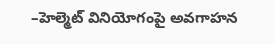–హెల్మెట్ వినియోగంపై అవగాహన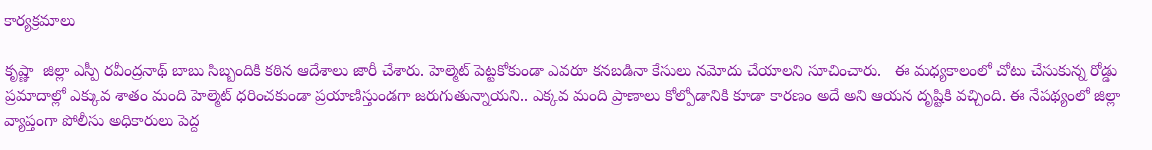కార్యక్రమాలు

కృష్ణా  జిల్లా ఎస్పీ రవీంద్రనాథ్ బాబు సిబ్బందికి కఠిన ఆదేశాలు జారీ చేశారు. హెల్మెట్ పెట్టకోకుండా ఎవరూ కనబడినా కేసులు నమోదు చేయాలని సూచించారు.   ఈ మధ్యకాలంలో చోటు చేసుకున్న రోడ్డు ప్రమాదాల్లో ఎక్కువ శాతం మంది హెల్మెట్ ధరించకుండా ప్రయాణిస్తుండగా జరుగుతున్నాయని.. ఎక్కవ మంది ప్రాణాలు కోల్పోడానికి కూడా కారణం అదే అని ఆయన దృష్టికి వచ్చింది. ఈ నేపథ్యంలో జిల్లా వ్యాప్తంగా పోలీసు అధికారులు పెద్ద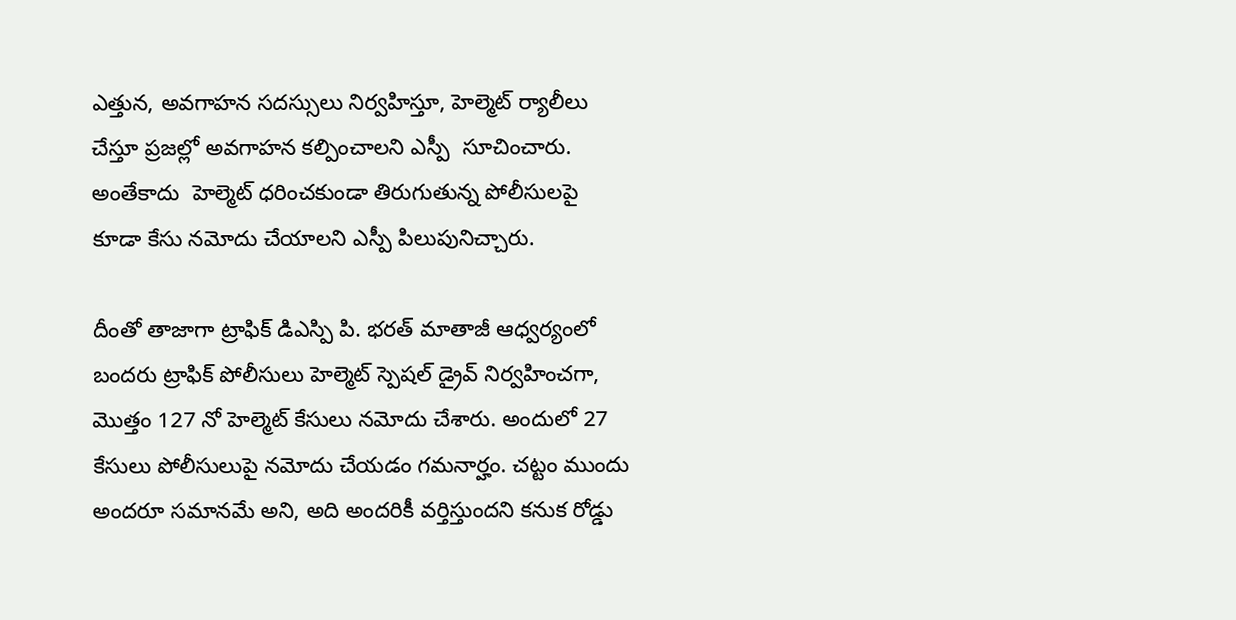ఎత్తున, అవగాహన సదస్సులు నిర్వహిస్తూ, హెల్మెట్ ర్యాలీలు చేస్తూ ప్రజల్లో అవగాహన కల్పించాలని ఎస్పీ  సూచించారు. అంతేకాదు  హెల్మెట్ ధరించకుండా తిరుగుతున్న పోలీసులపై కూడా కేసు నమోదు చేయాలని ఎస్పీ పిలుపునిచ్చారు.

దీంతో తాజాగా ట్రాఫిక్ డిఎస్పి పి. భరత్ మాతాజీ ఆధ్వర్యంలో బందరు ట్రాఫిక్ పోలీసులు హెల్మెట్ స్పెషల్ డ్రైవ్ నిర్వహించగా, మొత్తం 127 నో హెల్మెట్ కేసులు నమోదు చేశారు. అందులో 27 కేసులు పోలీసులుపై నమోదు చేయడం గమనార్హం. చట్టం ముందు అందరూ సమానమే అని, అది అందరికీ వర్తిస్తుందని కనుక రోడ్డు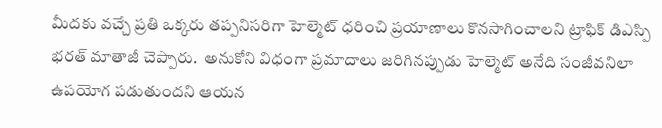మీదకు వచ్చే ప్రతి ఒక్కరు తప్పనిసరిగా హెల్మెట్ ధరించి ప్రయాణాలు కొనసాగించాలని ట్రాఫిక్ డిఎస్పి భరత్ మాతాజీ చెప్పారు.  అనుకోని విధంగా ప్రమాదాలు జరిగినప్పుడు హెల్మెట్ అనేది సంజీవనిలా ఉపయోగ పడుతుందని ఆయన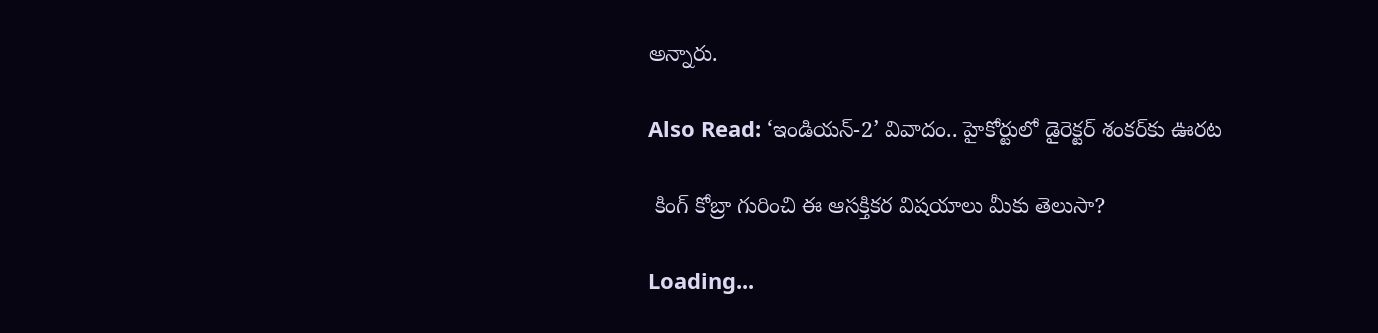అన్నారు.

Also Read: ‘ఇండియన్-2’ వివాదం.. హైకోర్టులో డైరెక్టర్‌ శంకర్‌కు ఊరట

 కింగ్ కోబ్రా గురించి ఈ ఆసక్తికర విషయాలు మీకు తెలుసా?

Loading...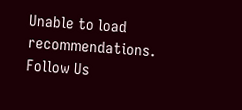Unable to load recommendations.
Follow Us